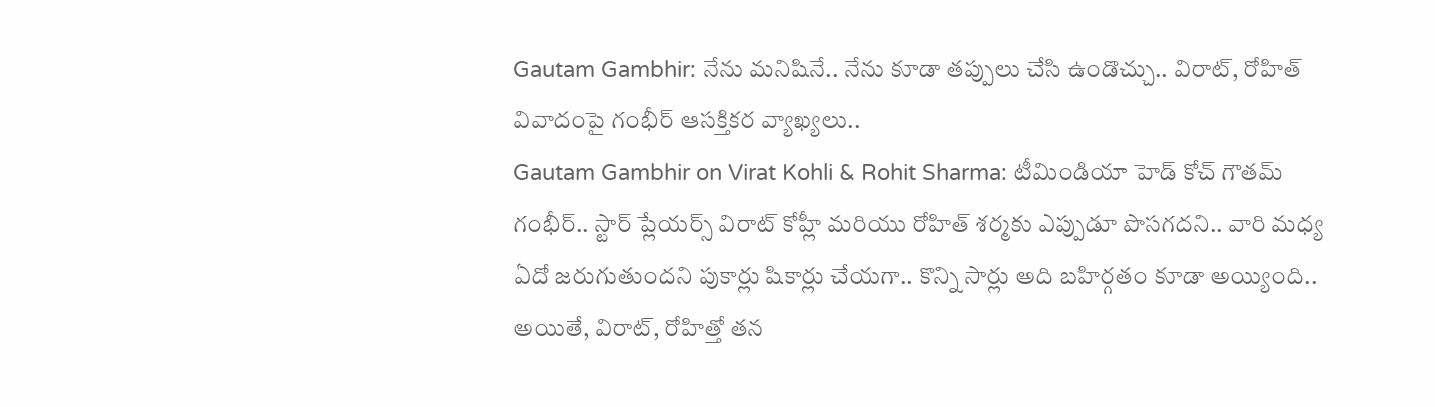Gautam Gambhir: నేను మనిషినే.. నేను కూడా తప్పులు చేసి ఉండొచ్చు.. విరాట్, రోహిత్ వివాదంపై గంభీర్ ఆసక్తికర వ్యాఖ్యలు..
Gautam Gambhir on Virat Kohli & Rohit Sharma: టీమిండియా హెడ్ కోచ్ గౌతమ్ గంభీర్.. స్టార్ ప్లేయర్స్ విరాట్ కోహ్లీ మరియు రోహిత్ శర్మకు ఎప్పుడూ పొసగదని.. వారి మధ్య ఏదో జరుగుతుందని పుకార్లు షికార్లు చేయగా.. కొన్ని సార్లు అది బహిర్గతం కూడా అయ్యింది.. అయితే, విరాట్, రోహిత్తో తన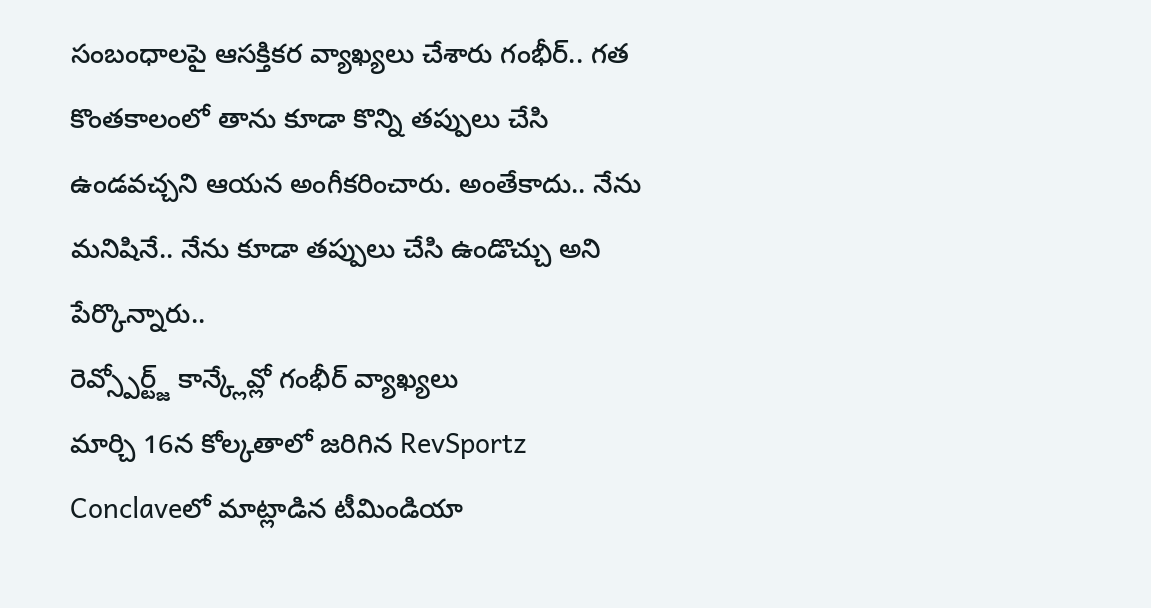సంబంధాలపై ఆసక్తికర వ్యాఖ్యలు చేశారు గంభీర్.. గత కొంతకాలంలో తాను కూడా కొన్ని తప్పులు చేసి ఉండవచ్చని ఆయన అంగీకరించారు. అంతేకాదు.. నేను మనిషినే.. నేను కూడా తప్పులు చేసి ఉండొచ్చు అని పేర్కొన్నారు..
రెవ్స్పోర్ట్జ్ కాన్క్లేవ్లో గంభీర్ వ్యాఖ్యలు
మార్చి 16న కోల్కతాలో జరిగిన RevSportz Conclaveలో మాట్లాడిన టీమిండియా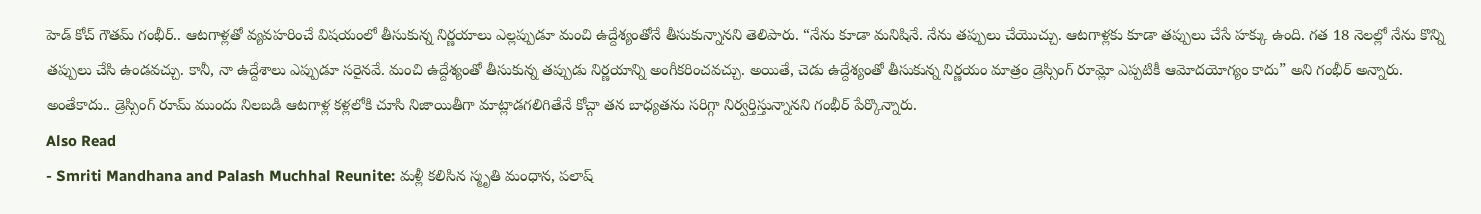హెడ్ కోచ్ గౌతమ్ గంభీర్.. ఆటగాళ్లతో వ్యవహరించే విషయంలో తీసుకున్న నిర్ణయాలు ఎల్లప్పుడూ మంచి ఉద్దేశ్యంతోనే తీసుకున్నానని తెలిపారు. “నేను కూడా మనిషినే. నేను తప్పులు చేయొచ్చు. ఆటగాళ్లకు కూడా తప్పులు చేసే హక్కు ఉంది. గత 18 నెలల్లో నేను కొన్ని తప్పులు చేసి ఉండవచ్చు. కానీ, నా ఉద్దేశాలు ఎప్పుడూ సరైనవే. మంచి ఉద్దేశ్యంతో తీసుకున్న తప్పుడు నిర్ణయాన్ని అంగీకరించవచ్చు. అయితే, చెడు ఉద్దేశ్యంతో తీసుకున్న నిర్ణయం మాత్రం డ్రెస్సింగ్ రూమ్లో ఎప్పటికీ ఆమోదయోగ్యం కాదు” అని గంభీర్ అన్నారు. అంతేకాదు.. డ్రెస్సింగ్ రూమ్ ముందు నిలబడి ఆటగాళ్ల కళ్లలోకి చూసి నిజాయితీగా మాట్లాడగలిగితేనే కోచ్గా తన బాధ్యతను సరిగ్గా నిర్వర్తిస్తున్నానని గంభీర్ పేర్కొన్నారు.
Also Read
- Smriti Mandhana and Palash Muchhal Reunite: మళ్లీ కలిసిన స్మృతి మంధాన, పలాష్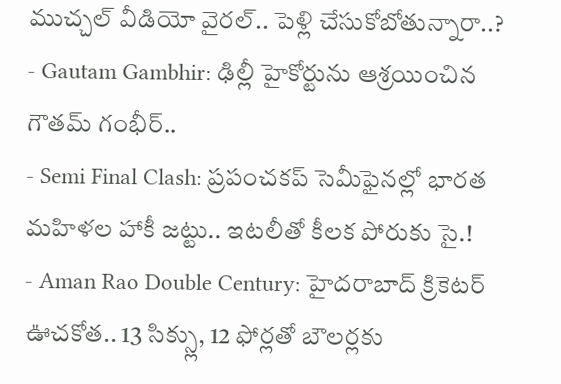ముచ్చల్ వీడియో వైరల్.. పెళ్లి చేసుకోబోతున్నారా..?
- Gautam Gambhir: ఢిల్లీ హైకోర్టును ఆశ్రయించిన గౌతమ్ గంభీర్..
- Semi Final Clash: ప్రపంచకప్ సెమీఫైనల్లో భారత మహిళల హాకీ జట్టు.. ఇటలీతో కీలక పోరుకు సై.!
- Aman Rao Double Century: హైదరాబాద్ క్రికెటర్ ఊచకోత.. 13 సిక్స్లు, 12 ఫోర్లతో బౌలర్లకు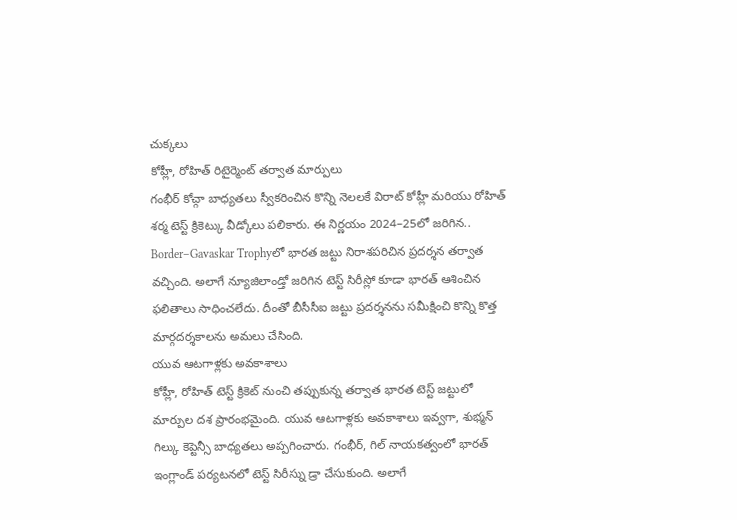చుక్కలు
కోహ్లీ, రోహిత్ రిటైర్మెంట్ తర్వాత మార్పులు
గంభీర్ కోచ్గా బాధ్యతలు స్వీకరించిన కొన్ని నెలలకే విరాట్ కోహ్లీ మరియు రోహిత్ శర్మ టెస్ట్ క్రికెట్కు వీడ్కోలు పలికారు. ఈ నిర్ణయం 2024–25లో జరిగిన.. Border–Gavaskar Trophyలో భారత జట్టు నిరాశపరిచిన ప్రదర్శన తర్వాత వచ్చింది. అలాగే న్యూజిలాండ్తో జరిగిన టెస్ట్ సిరీస్లో కూడా భారత్ ఆశించిన ఫలితాలు సాధించలేదు. దీంతో బీసీసీఐ జట్టు ప్రదర్శనను సమీక్షించి కొన్ని కొత్త మార్గదర్శకాలను అమలు చేసింది.
యువ ఆటగాళ్లకు అవకాశాలు
కోహ్లీ, రోహిత్ టెస్ట్ క్రికెట్ నుంచి తప్పుకున్న తర్వాత భారత టెస్ట్ జట్టులో మార్పుల దశ ప్రారంభమైంది. యువ ఆటగాళ్లకు అవకాశాలు ఇవ్వగా, శుభ్మన్ గిల్కు కెప్టెన్సీ బాధ్యతలు అప్పగించారు. గంభీర్, గిల్ నాయకత్వంలో భారత్ ఇంగ్లాండ్ పర్యటనలో టెస్ట్ సిరీస్ను డ్రా చేసుకుంది. అలాగే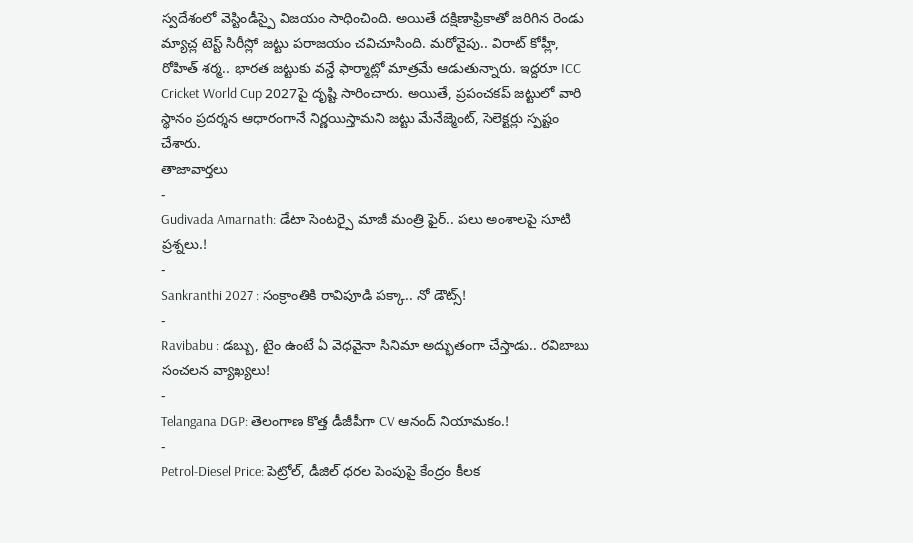స్వదేశంలో వెస్టిండీస్పై విజయం సాధించింది. అయితే దక్షిణాఫ్రికాతో జరిగిన రెండు మ్యాచ్ల టెస్ట్ సిరీస్లో జట్టు పరాజయం చవిచూసింది. మరోవైపు.. విరాట్ కోహ్లీ, రోహిత్ శర్మ.. భారత జట్టుకు వన్డే ఫార్మాట్లో మాత్రమే ఆడుతున్నారు. ఇద్దరూ ICC Cricket World Cup 2027పై దృష్టి సారించారు. అయితే, ప్రపంచకప్ జట్టులో వారి స్థానం ప్రదర్శన ఆధారంగానే నిర్ణయిస్తామని జట్టు మేనేజ్మెంట్, సెలెక్టర్లు స్పష్టం చేశారు.
తాజావార్తలు
-
Gudivada Amarnath: డేటా సెంటర్పై మాజీ మంత్రి ఫైర్.. పలు అంశాలపై సూటి ప్రశ్నలు.!
-
Sankranthi 2027 : సంక్రాంతికి రావిపూడి పక్కా.. నో డౌట్స్!
-
Ravibabu : డబ్బు, టైం ఉంటే ఏ వెధవైనా సినిమా అద్భుతంగా చేస్తాడు.. రవిబాబు సంచలన వ్యాఖ్యలు!
-
Telangana DGP: తెలంగాణ కొత్త డీజీపీగా CV ఆనంద్ నియామకం.!
-
Petrol-Diesel Price: పెట్రోల్, డీజిల్ ధరల పెంపుపై కేంద్రం కీలక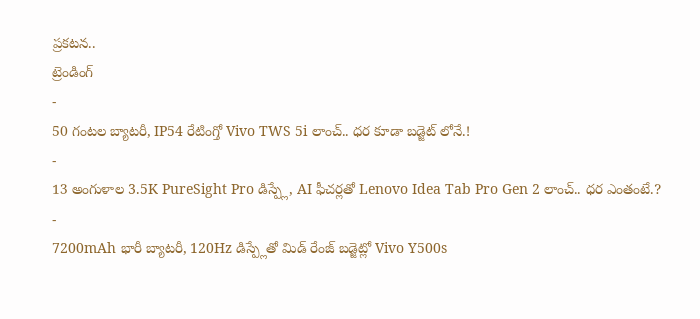ప్రకటన..
ట్రెండింగ్
-
50 గంటల బ్యాటరీ, IP54 రేటింగ్తో Vivo TWS 5i లాంచ్.. ధర కూడా బడ్జెట్ లోనే.!
-
13 అంగుళాల 3.5K PureSight Pro డిస్ప్లే, AI ఫీచర్లతో Lenovo Idea Tab Pro Gen 2 లాంచ్.. ధర ఎంతంటే.?
-
7200mAh భారీ బ్యాటరీ, 120Hz డిస్ప్లేతో మిడ్ రేంజ్ బడ్జెట్లో Vivo Y500s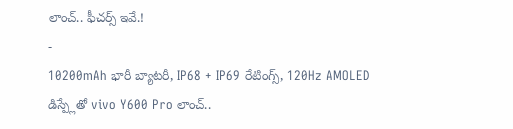లాంచ్.. ఫీచర్స్ ఇవే.!
-
10200mAh భారీ బ్యాటరీ, IP68 + IP69 రేటింగ్స్, 120Hz AMOLED డిస్ప్లేతో vivo Y600 Pro లాంచ్..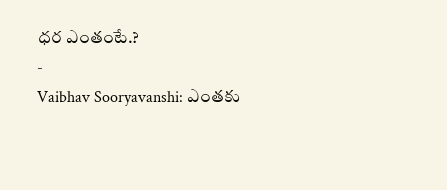ధర ఎంతంటే.?
-
Vaibhav Sooryavanshi: ఎంతకు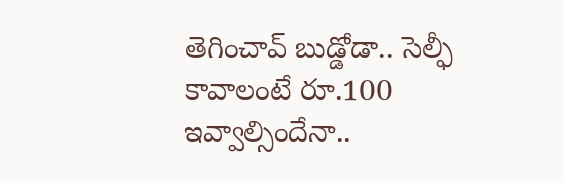తెగించావ్ బుడ్డోడా.. సెల్ఫీ కావాలంటే రూ.100 ఇవ్వాల్సిందేనా..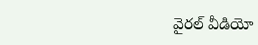వైరల్ వీడియో